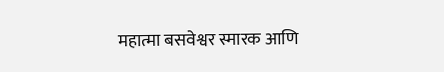महात्मा बसवेश्वर स्मारक आणि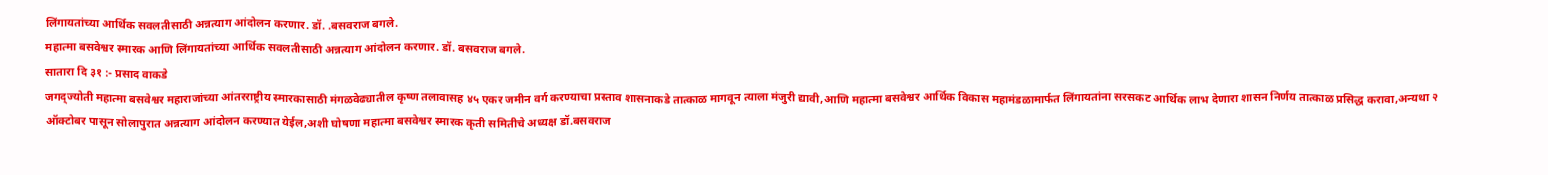लिंगायतांच्या आर्थिक सवलतीसाठी अन्नत्याग आंदोलन करणार. डॉ. .बसवराज बगले.
महात्मा बसवेश्वर स्मारक आणि लिंगायतांच्या आर्थिक सवलतीसाठी अन्नत्याग आंदोलन करणार. डॉ. बसवराज बगले.
सातारा दि ३१ :- प्रसाद वाकडे
जगद्ज्योती महात्मा बसवेश्वर महाराजांच्या आंतरराष्ट्रीय स्मारकासाठी मंगळवेढ्यातील कृष्ण तलावासह ४५ एकर जमीन वर्ग करण्याचा प्रस्ताव शासनाकडे तात्काळ मागवून त्याला मंजुरी द्यावी,आणि महात्मा बसवेश्वर आर्थिक विकास महामंडळामार्फत लिंगायतांना सरसकट आर्थिक लाभ देणारा शासन निर्णय तात्काळ प्रसिद्ध करावा,अन्यथा २ ऑक्टोबर पासून सोलापुरात अन्नत्याग आंदोलन करण्यात येईल,अशी घोषणा महात्मा बसवेश्वर स्मारक कृती समितीचे अध्यक्ष डॉ.बसवराज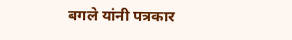बगले यांनी पत्रकार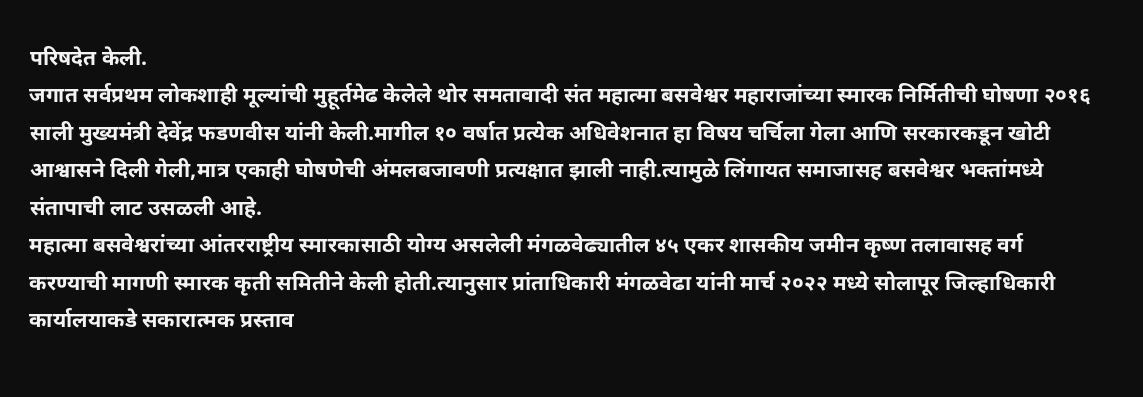परिषदेत केली.
जगात सर्वप्रथम लोकशाही मूल्यांची मुहूर्तमेढ केलेले थोर समतावादी संत महात्मा बसवेश्वर महाराजांच्या स्मारक निर्मितीची घोषणा २०१६ साली मुख्यमंत्री देवेंद्र फडणवीस यांनी केली.मागील १० वर्षात प्रत्येक अधिवेशनात हा विषय चर्चिला गेला आणि सरकारकडून खोटी आश्वासने दिली गेली,मात्र एकाही घोषणेची अंमलबजावणी प्रत्यक्षात झाली नाही.त्यामुळे लिंगायत समाजासह बसवेश्वर भक्तांमध्ये संतापाची लाट उसळली आहे.
महात्मा बसवेश्वरांच्या आंतरराष्ट्रीय स्मारकासाठी योग्य असलेली मंगळवेढ्यातील ४५ एकर शासकीय जमीन कृष्ण तलावासह वर्ग करण्याची मागणी स्मारक कृती समितीने केली होती.त्यानुसार प्रांताधिकारी मंगळवेढा यांनी मार्च २०२२ मध्ये सोलापूर जिल्हाधिकारी कार्यालयाकडे सकारात्मक प्रस्ताव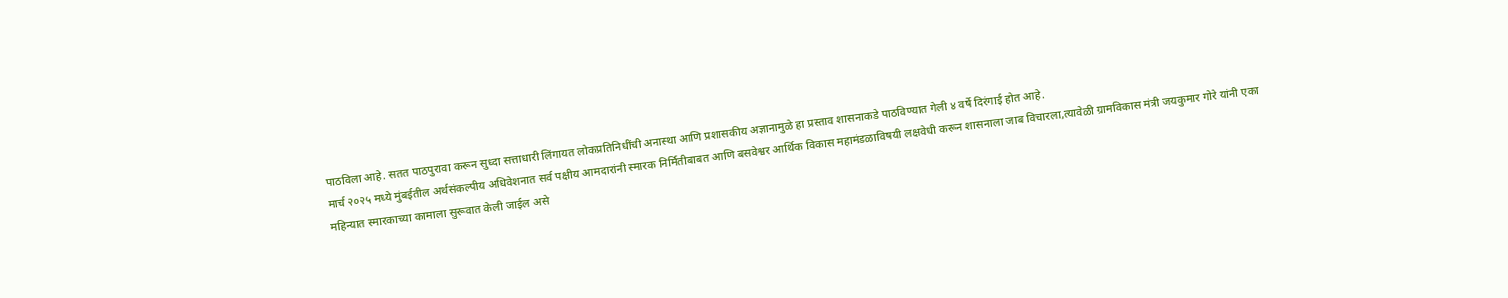पाठविला आहे. सतत पाठपुरावा करून सुध्दा सत्ताधारी लिंगायत लोकप्रतिनिधींची अनास्था आणि प्रशासकीय अज्ञानामुळे हा प्रस्ताव शासनाकडे पाठविण्यात गेली ४ वर्षे दिरंगाई होत आहे.
मार्च २०२५ मध्ये मुंबईतील अर्थसंकल्पीय अधिवेशनात सर्व पक्षीय आमदारांनी स्मारक निर्मितीबाबत आणि बसवेश्वर आर्थिक विकास महामंडळाविषयी लक्षवेधी करून शासनाला जाब विचारला,त्यावेळी ग्रामविकास मंत्री जयकुमार गोरे यांनी एका महिन्यात स्मारकाच्या कामाला सुरूवात केली जाईल असे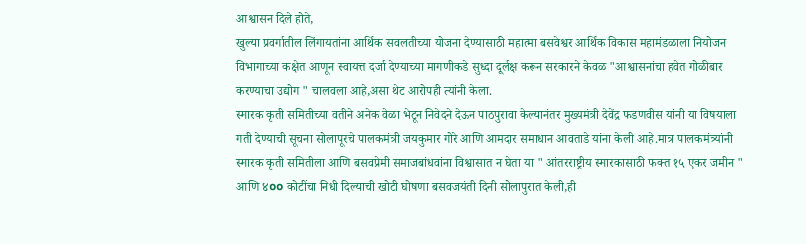आश्वासन दिले होते,
खुल्या प्रवर्गातील लिंगायतांना आर्थिक सवलतीच्या योजना देण्यासाठी महात्मा बसवेश्वर आर्थिक विकास महामंडळाला नियोजन विभागाच्या कक्षेत आणून स्वायत्त दर्जा देण्याच्या मागणीकडे सुध्दा दूर्लक्ष करून सरकारने केवळ "आश्वासनांचा हवेत गोळीबार करण्याचा उद्योग " चालवला आहे,असा थेट आरोपही त्यांनी केला.
स्मारक कृती समितीच्या वतीने अनेक वेळा भेटून निवेदने देऊन पाठपुरावा केल्यानंतर मुख्यमंत्री देवेंद्र फडणवीस यांनी या विषयाला गती देण्याची सूचना सोलापूरचे पालकमंत्री जयकुमार गोरे आणि आमदार समाधान आवताडे यांना केली आहे.मात्र पालकमंत्र्यांनी स्मारक कृती समितीला आणि बसवप्रेमी समाजबांधवांना विश्वासात न घेता या " आंतरराष्ट्रीय स्मारकासाठी फक्त १५ एकर जमीन " आणि ४০০ कोटींचा निधी दिल्याची खोटी घोषणा बसवजयंती दिनी सोलापुरात केली,ही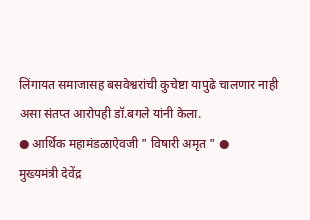लिंगायत समाजासह बसवेश्वरांची कुचेष्टा यापुढे चालणार नाही असा संतप्त आरोपही डॉ.बगले यांनी केला.
● आर्थिक महामंडळाऐवजी " विषारी अमृत " ●
मुख्यमंत्री देवेंद्र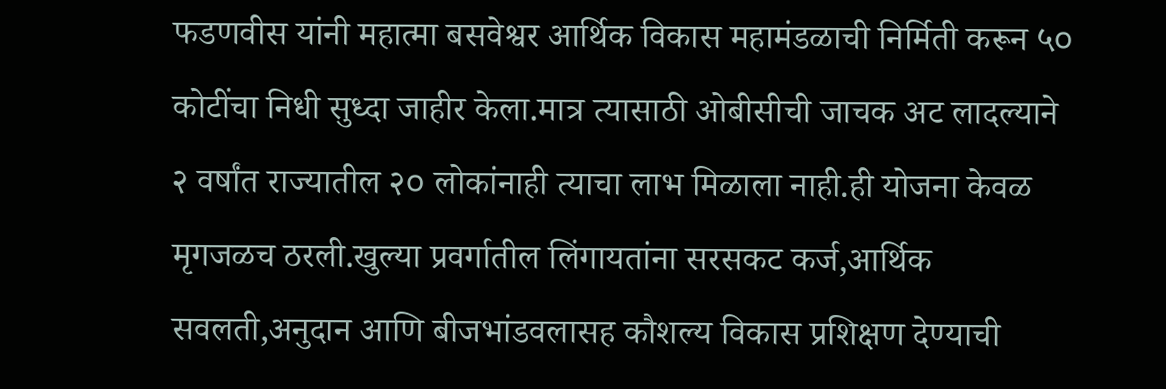फडणवीस यांनी महात्मा बसवेश्वर आर्थिक विकास महामंडळाची निर्मिती करून ५০ कोटींचा निधी सुध्दा जाहीर केला.मात्र त्यासाठी ओबीसीची जाचक अट लादल्याने २ वर्षांत राज्यातील २০ लोकांनाही त्याचा लाभ मिळाला नाही.ही योजना केवळ मृगजळच ठरली.खुल्या प्रवर्गातील लिंगायतांना सरसकट कर्ज,आर्थिक सवलती,अनुदान आणि बीजभांडवलासह कौशल्य विकास प्रशिक्षण देण्याची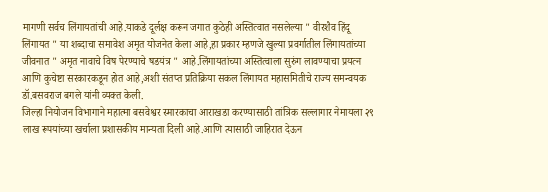मागणी सर्वच लिंगायतांची आहे.याकडे दूर्लक्ष करून जगात कुठेही अस्तित्वात नसलेल्या " वीरशैव हिंदू लिंगायत " या शब्दाचा समावेश अमृत योजनेत केला आहे,हा प्रकार म्हणजे खुल्या प्रवर्गातील लिंगायतांच्या जीवनात " अमृत नावाचे विष पेरण्याचे षडयंत्र " आहे.लिंगायतांच्या अस्तित्वाला सुरुंग लावण्याचा प्रयत्न आणि कुचेष्टा सरकारकडून होत आहे,अशी संतप्त प्रतिक्रिया सकल लिंगायत महासमितीचे राज्य समन्वयक डॉ.बसवराज बगले यांनी व्यक्त केली.
जिल्हा नियोजन विभागाने महात्मा बसवेश्वर स्मारकाचा आराखडा करण्यासाठी तांत्रिक सल्लागार नेमायला २९ लाख रूपयांच्या खर्चाला प्रशासकीय मान्यता दिली आहे.आणि त्यासाठी जाहिरात देऊन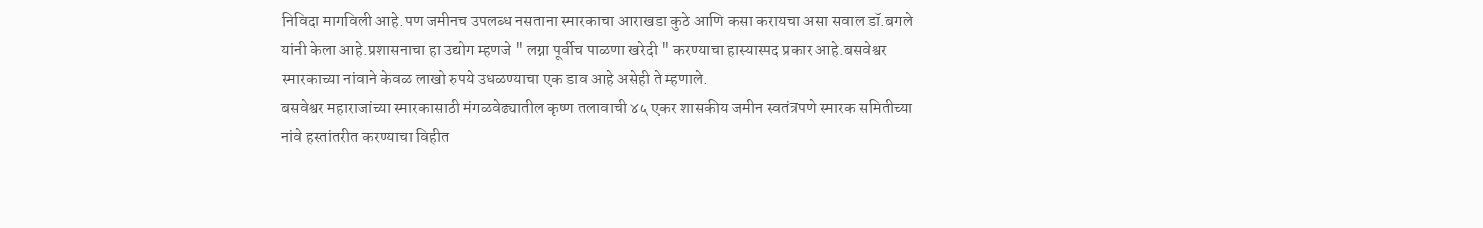निविदा मागविली आहे.पण जमीनच उपलब्ध नसताना स्मारकाचा आराखडा कुठे आणि कसा करायचा असा सवाल डॉ.बगले यांनी केला आहे.प्रशासनाचा हा उद्योग म्हणजे " लग्ना पूर्वीच पाळणा खरेदी " करण्याचा हास्यास्पद प्रकार आहे.बसवेश्वर स्मारकाच्या नांवाने केवळ लाखो रुपये उधळण्याचा एक डाव आहे असेही ते म्हणाले.
बसवेश्वर महाराजांच्या स्मारकासाठी मंगळवेढ्यातील कृष्ण तलावाची ४५ एकर शासकीय जमीन स्वतंत्रपणे स्मारक समितीच्या नांवे हस्तांतरीत करण्याचा विहीत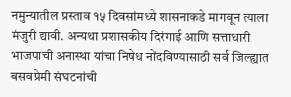नमुन्यातील प्रस्ताव १५ दिवसांमध्ये शासनाकडे मागवून त्याला मंजुरी द्यावी. अन्यथा प्रशासकीय दिरंगाई आणि सत्ताधारी भाजपाची अनास्था यांचा निषेध नोंदविण्यासाठी सर्व जिल्ह्यात बसवप्रेमी संघटनांची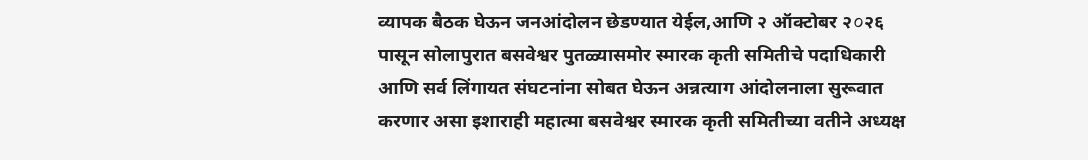व्यापक बैठक घेऊन जनआंदोलन छेडण्यात येईल,आणि २ ऑक्टोबर २০२६ पासून सोलापुरात बसवेश्वर पुतळ्यासमोर स्मारक कृती समितीचे पदाधिकारी आणि सर्व लिंगायत संघटनांना सोबत घेऊन अन्नत्याग आंदोलनाला सुरूवात करणार असा इशाराही महात्मा बसवेश्वर स्मारक कृती समितीच्या वतीने अध्यक्ष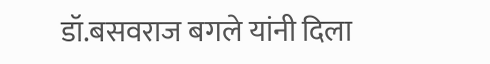डॉ.बसवराज बगले यांनी दिला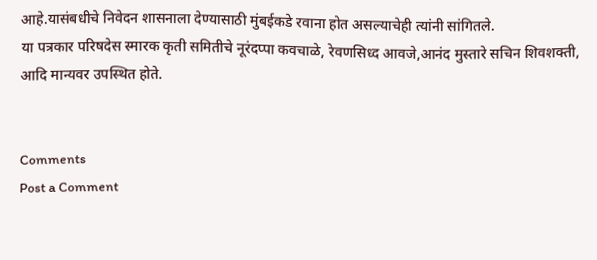आहे.यासंबधीचे निवेदन शासनाला देण्यासाठी मुंबईकडे रवाना होत असल्याचेही त्यांनी सांगितले.
या पत्रकार परिषदेस स्मारक कृती समितीचे नूरंदप्पा कवचाळे, रेवणसिध्द आवजे,आनंद मुस्तारे सचिन शिवशक्ती, आदि मान्यवर उपस्थित होते.


Comments
Post a Comment